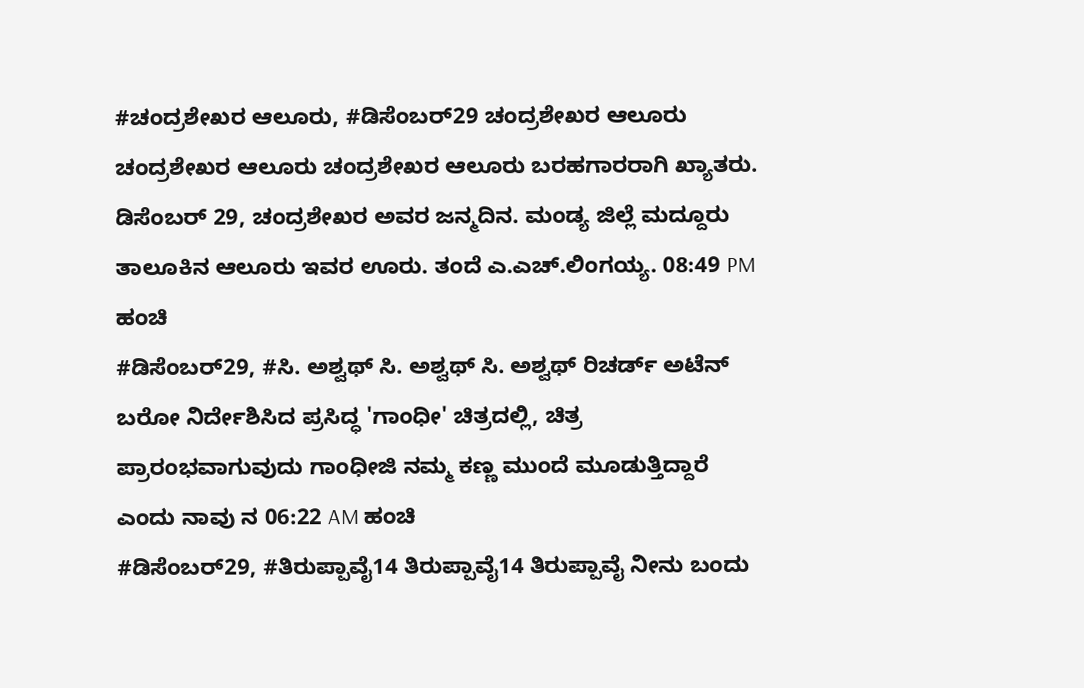#ಚಂದ್ರಶೇಖರ ಆಲೂರು, #ಡಿಸೆಂಬರ್29 ಚಂದ್ರಶೇಖರ ಆಲೂರು ಚಂದ್ರಶೇಖರ ಆಲೂರು ಚಂದ್ರಶೇಖರ ಆಲೂರು ಬರಹಗಾರರಾಗಿ ಖ್ಯಾತರು. ಡಿಸೆಂಬರ್ 29, ಚಂದ್ರಶೇಖರ ಅವರ ಜನ್ಮದಿನ. ಮಂಡ್ಯ ಜಿಲ್ಲೆ ಮದ್ದೂರು ತಾಲೂಕಿನ ಆಲೂರು ಇವರ ಊರು. ತಂದೆ ಎ.ಎಚ್.ಲಿಂಗಯ್ಯ. 08:49 PM ಹಂಚಿ
#ಡಿಸೆಂಬರ್29, #ಸಿ. ಅಶ್ವಥ್ ಸಿ. ಅಶ್ವಥ್ ಸಿ. ಅಶ್ವಥ್ ರಿಚರ್ಡ್ ಅಟೆನ್ ಬರೋ ನಿರ್ದೇಶಿಸಿದ ಪ್ರಸಿದ್ಧ 'ಗಾಂಧೀ' ಚಿತ್ರದಲ್ಲಿ, ಚಿತ್ರ ಪ್ರಾರಂಭವಾಗುವುದು ಗಾಂಧೀಜಿ ನಮ್ಮ ಕಣ್ಣ ಮುಂದೆ ಮೂಡುತ್ತಿದ್ದಾರೆ ಎಂದು ನಾವು ನ 06:22 AM ಹಂಚಿ
#ಡಿಸೆಂಬರ್29, #ತಿರುಪ್ಪಾವೈ14 ತಿರುಪ್ಪಾವೈ14 ತಿರುಪ್ಪಾವೈ ನೀನು ಬಂದು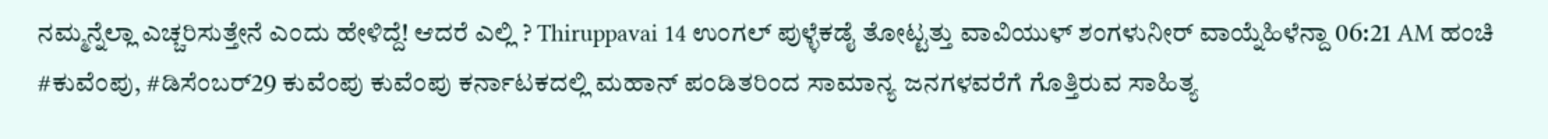ನಮ್ಮನ್ನೆಲ್ಲಾ ಎಚ್ಚರಿಸುತ್ತೇನೆ ಎಂದು ಹೇಳಿದ್ದೆ! ಆದರೆ ಎಲ್ಲಿ ? Thiruppavai 14 ಉಂಗಲ್ ಪುಳ್ಳೆಕಡೈ ತೋಟ್ಟತ್ತು ವಾವಿಯುಳ್ ಶಂಗಳುನೀರ್ ವಾಯ್ನೆಹಿಳೆನ್ದಾ 06:21 AM ಹಂಚಿ
#ಕುವೆಂಪು, #ಡಿಸೆಂಬರ್29 ಕುವೆಂಪು ಕುವೆಂಪು ಕರ್ನಾಟಕದಲ್ಲಿ ಮಹಾನ್ ಪಂಡಿತರಿಂದ ಸಾಮಾನ್ಯ ಜನಗಳವರೆಗೆ ಗೊತ್ತಿರುವ ಸಾಹಿತ್ಯ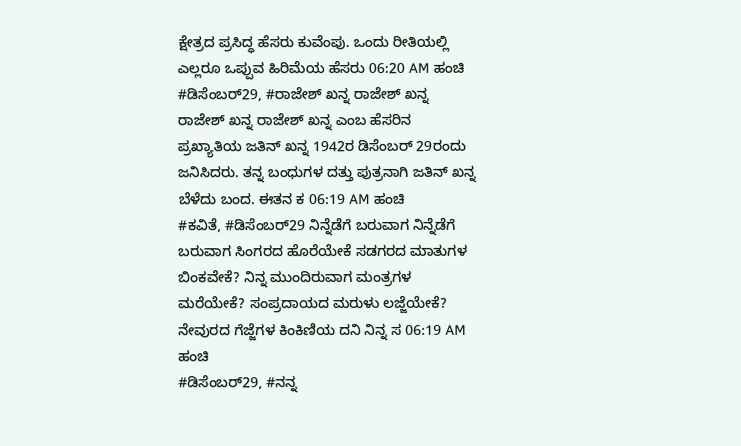ಕ್ಷೇತ್ರದ ಪ್ರಸಿದ್ಧ ಹೆಸರು ಕುವೆಂಪು. ಒಂದು ರೀತಿಯಲ್ಲಿ ಎಲ್ಲರೂ ಒಪ್ಪುವ ಹಿರಿಮೆಯ ಹೆಸರು 06:20 AM ಹಂಚಿ
#ಡಿಸೆಂಬರ್29, #ರಾಜೇಶ್ ಖನ್ನ ರಾಜೇಶ್ ಖನ್ನ ರಾಜೇಶ್ ಖನ್ನ ರಾಜೇಶ್ ಖನ್ನ ಎಂಬ ಹೆಸರಿನ ಪ್ರಖ್ಯಾತಿಯ ಜತಿನ್ ಖನ್ನ 1942ರ ಡಿಸೆಂಬರ್ 29ರಂದು ಜನಿಸಿದರು. ತನ್ನ ಬಂಧುಗಳ ದತ್ತು ಪುತ್ರನಾಗಿ ಜತಿನ್ ಖನ್ನ ಬೆಳೆದು ಬಂದ. ಈತನ ಕ 06:19 AM ಹಂಚಿ
#ಕವಿತೆ, #ಡಿಸೆಂಬರ್29 ನಿನ್ನೆಡೆಗೆ ಬರುವಾಗ ನಿನ್ನೆಡೆಗೆ ಬರುವಾಗ ಸಿಂಗರದ ಹೊರೆಯೇಕೆ ಸಡಗರದ ಮಾತುಗಳ ಬಿಂಕವೇಕೆ? ನಿನ್ನ ಮುಂದಿರುವಾಗ ಮಂತ್ರಗಳ ಮರೆಯೇಕೆ? ಸಂಪ್ರದಾಯದ ಮರುಳು ಲಜ್ಜೆಯೇಕೆ? ನೇವುರದ ಗೆಜ್ಜೆಗಳ ಕಿಂಕಿಣಿಯ ದನಿ ನಿನ್ನ ಸ 06:19 AM ಹಂಚಿ
#ಡಿಸೆಂಬರ್29, #ನನ್ನ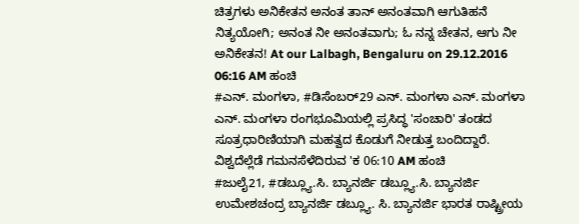ಚಿತ್ರಗಳು ಅನಿಕೇತನ ಅನಂತ ತಾನ್ ಅನಂತವಾಗಿ ಆಗುತಿಹನೆ ನಿತ್ಯಯೋಗಿ; ಅನಂತ ನೀ ಅನಂತವಾಗು; ಓ ನನ್ನ ಚೇತನ, ಆಗು ನೀ ಅನಿಕೇತನ! At our Lalbagh, Bengaluru on 29.12.2016 06:16 AM ಹಂಚಿ
#ಎನ್. ಮಂಗಳಾ, #ಡಿಸೆಂಬರ್29 ಎನ್. ಮಂಗಳಾ ಎನ್. ಮಂಗಳಾ ಎನ್. ಮಂಗಳಾ ರಂಗಭೂಮಿಯಲ್ಲಿ ಪ್ರಸಿದ್ಧ 'ಸಂಚಾರಿ' ತಂಡದ ಸೂತ್ರಧಾರಿಣಿಯಾಗಿ ಮಹತ್ವದ ಕೊಡುಗೆ ನೀಡುತ್ತ ಬಂದಿದ್ದಾರೆ. ವಿಶ್ವದೆಲ್ಲೆಡೆ ಗಮನಸೆಳೆದಿರುವ 'ಕ 06:10 AM ಹಂಚಿ
#ಜುಲೈ21, #ಡಬ್ಲ್ಯೂ.ಸಿ. ಬ್ಯಾನರ್ಜಿ ಡಬ್ಲ್ಯೂ.ಸಿ. ಬ್ಯಾನರ್ಜಿ ಉಮೇಶಚಂದ್ರ ಬ್ಯಾನರ್ಜಿ ಡಬ್ಲ್ಯೂ. ಸಿ. ಬ್ಯಾನರ್ಜಿ ಭಾರತ ರಾಷ್ಟ್ರೀಯ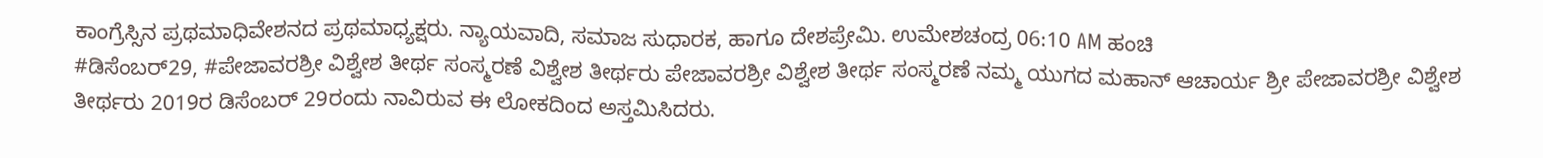ಕಾಂಗ್ರೆಸ್ಸಿನ ಪ್ರಥಮಾಧಿವೇಶನದ ಪ್ರಥಮಾಧ್ಯಕ್ಷರು. ನ್ಯಾಯವಾದಿ, ಸಮಾಜ ಸುಧಾರಕ, ಹಾಗೂ ದೇಶಪ್ರೇಮಿ. ಉಮೇಶಚಂದ್ರ 06:10 AM ಹಂಚಿ
#ಡಿಸೆಂಬರ್29, #ಪೇಜಾವರಶ್ರೀ ವಿಶ್ವೇಶ ತೀರ್ಥ ಸಂಸ್ಮರಣೆ ವಿಶ್ವೇಶ ತೀರ್ಥರು ಪೇಜಾವರಶ್ರೀ ವಿಶ್ವೇಶ ತೀರ್ಥ ಸಂಸ್ಮರಣೆ ನಮ್ಮ ಯುಗದ ಮಹಾನ್ ಆಚಾರ್ಯ ಶ್ರೀ ಪೇಜಾವರಶ್ರೀ ವಿಶ್ವೇಶ ತೀರ್ಥರು 2019ರ ಡಿಸೆಂಬರ್ 29ರಂದು ನಾವಿರುವ ಈ ಲೋಕದಿಂದ ಅಸ್ತಮಿಸಿದರು.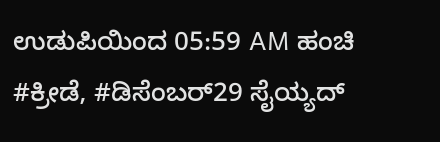ಉಡುಪಿಯಿಂದ 05:59 AM ಹಂಚಿ
#ಕ್ರೀಡೆ, #ಡಿಸೆಂಬರ್29 ಸೈಯ್ಯದ್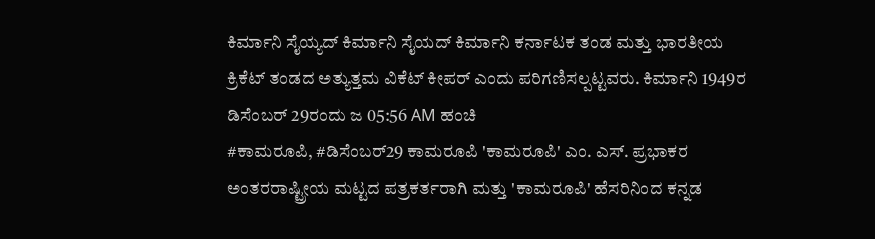ಕಿರ್ಮಾನಿ ಸೈಯ್ಯದ್ ಕಿರ್ಮಾನಿ ಸೈಯದ್ ಕಿರ್ಮಾನಿ ಕರ್ನಾಟಕ ತಂಡ ಮತ್ತು ಭಾರತೀಯ ಕ್ರಿಕೆಟ್ ತಂಡದ ಅತ್ಯುತ್ತಮ ವಿಕೆಟ್ ಕೀಪರ್ ಎಂದು ಪರಿಗಣಿಸಲ್ಪಟ್ಟವರು. ಕಿರ್ಮಾನಿ 1949ರ ಡಿಸೆಂಬರ್ 29ರಂದು ಜ 05:56 AM ಹಂಚಿ
#ಕಾಮರೂಪಿ, #ಡಿಸೆಂಬರ್29 ಕಾಮರೂಪಿ 'ಕಾಮರೂಪಿ' ಎಂ. ಎಸ್. ಪ್ರಭಾಕರ ಅಂತರರಾಷ್ಟ್ರೀಯ ಮಟ್ಟದ ಪತ್ರಕರ್ತರಾಗಿ ಮತ್ತು 'ಕಾಮರೂಪಿ' ಹೆಸರಿನಿಂದ ಕನ್ನಡ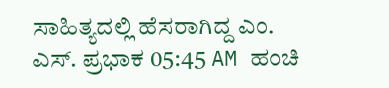ಸಾಹಿತ್ಯದಲ್ಲಿ ಹೆಸರಾಗಿದ್ದ ಎಂ. ಎಸ್. ಪ್ರಭಾಕ 05:45 AM ಹಂಚಿ